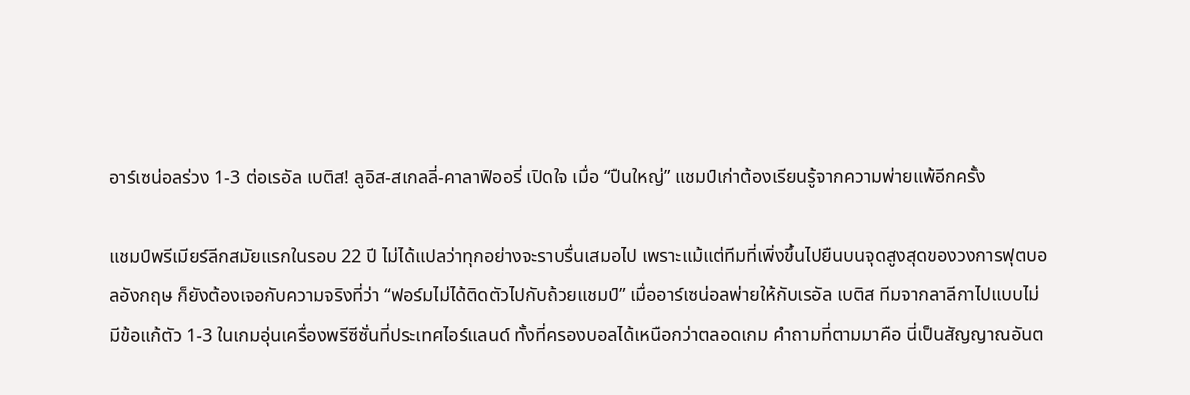อาร์เซน่อลร่วง 1-3 ต่อเรอัล เบติส! ลูอิส-สเกลลี่-คาลาฟิออรี่ เปิดใจ เมื่อ “ปืนใหญ่” แชมป์เก่าต้องเรียนรู้จากความพ่ายแพ้อีกครั้ง

แชมป์พรีเมียร์ลีกสมัยแรกในรอบ 22 ปี ไม่ได้แปลว่าทุกอย่างจะราบรื่นเสมอไป เพราะแม้แต่ทีมที่เพิ่งขึ้นไปยืนบนจุดสูงสุดของวงการฟุตบอลอังกฤษ ก็ยังต้องเจอกับความจริงที่ว่า “ฟอร์มไม่ได้ติดตัวไปกับถ้วยแชมป์” เมื่ออาร์เซน่อลพ่ายให้กับเรอัล เบติส ทีมจากลาลีกาไปแบบไม่มีข้อแก้ตัว 1-3 ในเกมอุ่นเครื่องพรีซีซั่นที่ประเทศไอร์แลนด์ ทั้งที่ครองบอลได้เหนือกว่าตลอดเกม คำถามที่ตามมาคือ นี่เป็นสัญญาณอันต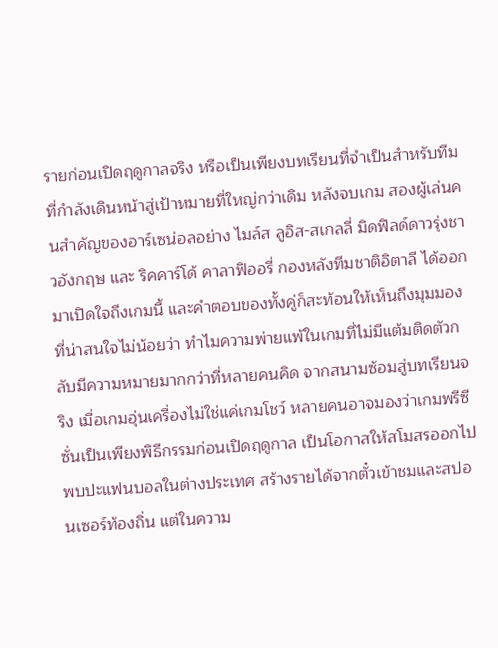รายก่อนเปิดฤดูกาลจริง หรือเป็นเพียงบทเรียนที่จำเป็นสำหรับทีมที่กำลังเดินหน้าสู่เป้าหมายที่ใหญ่กว่าเดิม หลังจบเกม สองผู้เล่นคนสำคัญของอาร์เซน่อลอย่าง ไมล์ส ลูอิส-สเกลลี่ มิดฟิลด์ดาวรุ่งชาวอังกฤษ และ ริคคาร์โด้ คาลาฟิออรี่ กองหลังทีมชาติอิตาลี ได้ออกมาเปิดใจถึงเกมนี้ และคำตอบของทั้งคู่ก็สะท้อนให้เห็นถึงมุมมองที่น่าสนใจไม่น้อยว่า ทำไมความพ่ายแพ้ในเกมที่ไม่มีแต้มติดตัวกลับมีความหมายมากกว่าที่หลายคนคิด จากสนามซ้อมสู่บทเรียนจริง เมื่อเกมอุ่นเครื่องไม่ใช่แค่เกมโชว์ หลายคนอาจมองว่าเกมพรีซีซั่นเป็นเพียงพิธีกรรมก่อนเปิดฤดูกาล เป็นโอกาสให้สโมสรออกไปพบปะแฟนบอลในต่างประเทศ สร้างรายได้จากตั๋วเข้าชมและสปอนเซอร์ท้องถิ่น แต่ในความ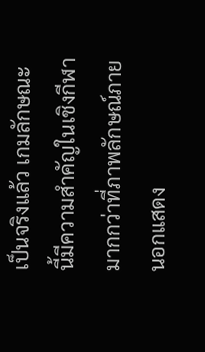เป็นจริงแล้ว เกมลักษณะนี้มีความสำคัญในเชิงกีฬามากกว่าที่ภาพลักษณ์ภายนอกแสดง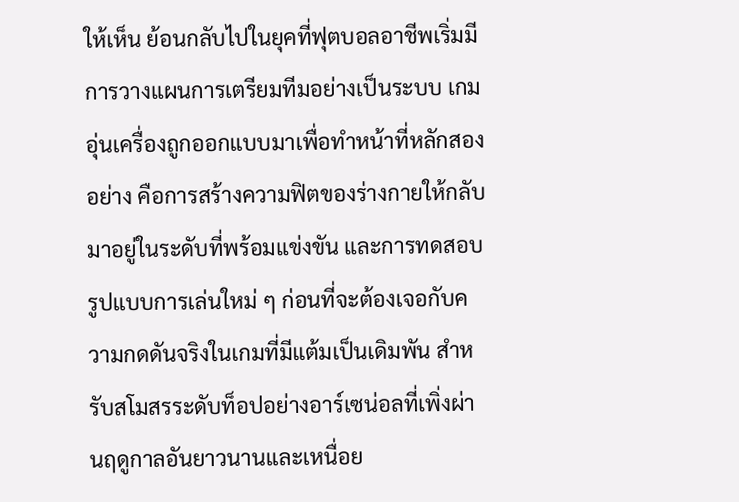ให้เห็น ย้อนกลับไปในยุคที่ฟุตบอลอาชีพเริ่มมีการวางแผนการเตรียมทีมอย่างเป็นระบบ เกมอุ่นเครื่องถูกออกแบบมาเพื่อทำหน้าที่หลักสองอย่าง คือการสร้างความฟิตของร่างกายให้กลับมาอยู่ในระดับที่พร้อมแข่งขัน และการทดสอบรูปแบบการเล่นใหม่ ๆ ก่อนที่จะต้องเจอกับความกดดันจริงในเกมที่มีแต้มเป็นเดิมพัน สำหรับสโมสรระดับท็อปอย่างอาร์เซน่อลที่เพิ่งผ่านฤดูกาลอันยาวนานและเหนื่อย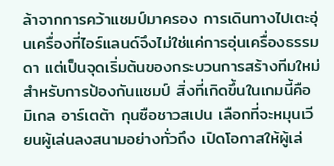ล้าจากการคว้าแชมป์มาครอง การเดินทางไปเตะอุ่นเครื่องที่ไอร์แลนด์จึงไม่ใช่แค่การอุ่นเครื่องธรรมดา แต่เป็นจุดเริ่มต้นของกระบวนการสร้างทีมใหม่สำหรับการป้องกันแชมป์ สิ่งที่เกิดขึ้นในเกมนี้คือ มิเกล อาร์เตต้า กุนซือชาวสเปน เลือกที่จะหมุนเวียนผู้เล่นลงสนามอย่างทั่วถึง เปิดโอกาสให้ผู้เล่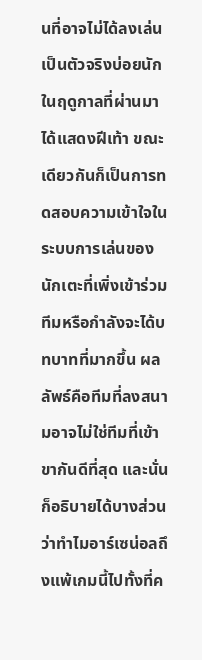นที่อาจไม่ได้ลงเล่นเป็นตัวจริงบ่อยนักในฤดูกาลที่ผ่านมาได้แสดงฝีเท้า ขณะเดียวกันก็เป็นการทดสอบความเข้าใจในระบบการเล่นของนักเตะที่เพิ่งเข้าร่วมทีมหรือกำลังจะได้บทบาทที่มากขึ้น ผลลัพธ์คือทีมที่ลงสนามอาจไม่ใช่ทีมที่เข้าขากันดีที่สุด และนั่นก็อธิบายได้บางส่วนว่าทำไมอาร์เซน่อลถึงแพ้เกมนี้ไปทั้งที่ค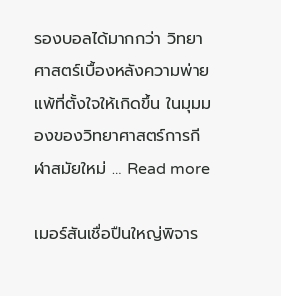รองบอลได้มากกว่า วิทยาศาสตร์เบื้องหลังความพ่ายแพ้ที่ตั้งใจให้เกิดขึ้น ในมุมมองของวิทยาศาสตร์การกีฬาสมัยใหม่ … Read more

เมอร์สันเชื่อปืนใหญ่พิจาร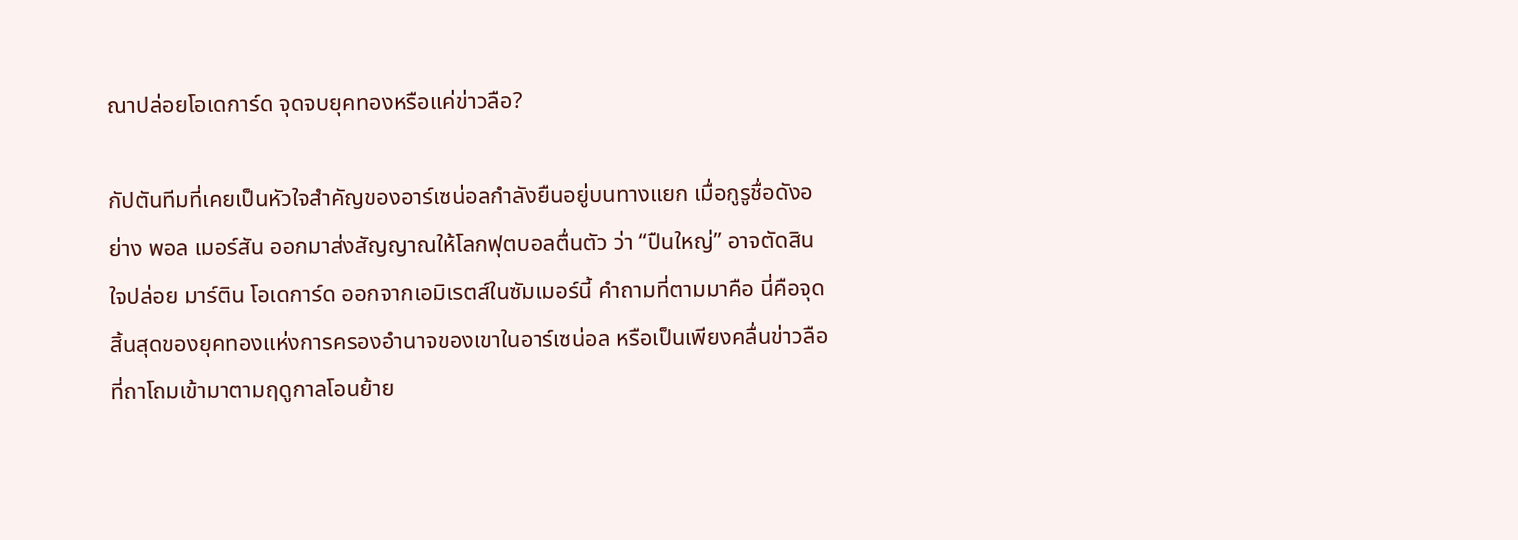ณาปล่อยโอเดการ์ด จุดจบยุคทองหรือแค่ข่าวลือ?

กัปตันทีมที่เคยเป็นหัวใจสำคัญของอาร์เซน่อลกำลังยืนอยู่บนทางแยก เมื่อกูรูชื่อดังอย่าง พอล เมอร์สัน ออกมาส่งสัญญาณให้โลกฟุตบอลตื่นตัว ว่า “ปืนใหญ่” อาจตัดสินใจปล่อย มาร์ติน โอเดการ์ด ออกจากเอมิเรตส์ในซัมเมอร์นี้ คำถามที่ตามมาคือ นี่คือจุดสิ้นสุดของยุคทองแห่งการครองอำนาจของเขาในอาร์เซน่อล หรือเป็นเพียงคลื่นข่าวลือที่ถาโถมเข้ามาตามฤดูกาลโอนย้าย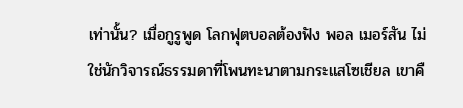เท่านั้น? เมื่อกูรูพูด โลกฟุตบอลต้องฟัง พอล เมอร์สัน ไม่ใช่นักวิจารณ์ธรรมดาที่โพนทะนาตามกระแสโซเชียล เขาคื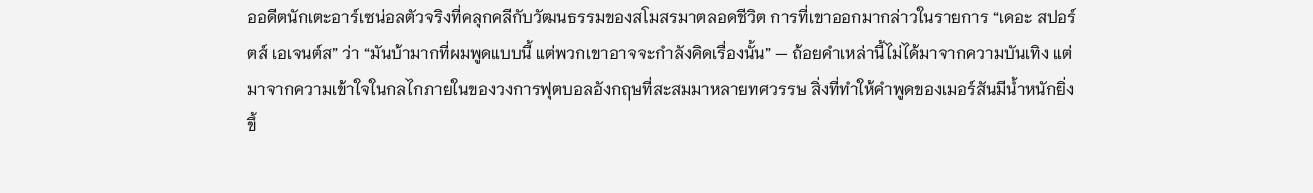ออดีตนักเตะอาร์เซน่อลตัวจริงที่คลุกคลีกับวัฒนธรรมของสโมสรมาตลอดชีวิต การที่เขาออกมากล่าวในรายการ “เดอะ สปอร์ตส์ เอเจนต์ส” ว่า “มันบ้ามากที่ผมพูดแบบนี้ แต่พวกเขาอาจจะกำลังคิดเรื่องนั้น” — ถ้อยคำเหล่านี้ไม่ได้มาจากความบันเทิง แต่มาจากความเข้าใจในกลไกภายในของวงการฟุตบอลอังกฤษที่สะสมมาหลายทศวรรษ สิ่งที่ทำให้คำพูดของเมอร์สันมีน้ำหนักยิ่งขึ้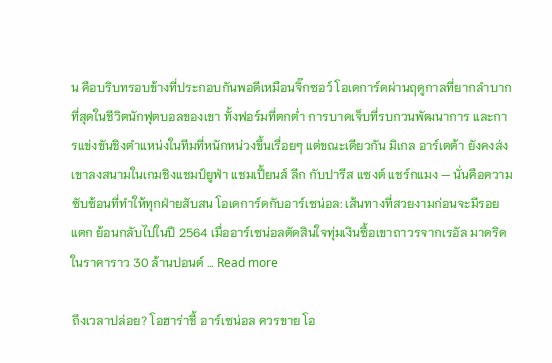น คือบริบทรอบข้างที่ประกอบกันพอดีเหมือนจิ๊กซอว์ โอเดการ์ดผ่านฤดูกาลที่ยากลำบากที่สุดในชีวิตนักฟุตบอลของเขา ทั้งฟอร์มที่ตกต่ำ การบาดเจ็บที่รบกวนพัฒนาการ และการแข่งขันชิงตำแหน่งในทีมที่หนักหน่วงขึ้นเรื่อยๆ แต่ขณะเดียวกัน มิเกล อาร์เตต้า ยังคงส่งเขาลงสนามในเกมชิงแชมป์ยูฟ่า แชมเปี้ยนส์ ลีก กับปารีส แซงต์ แชร์กแมง — นั่นคือความซับซ้อนที่ทำให้ทุกฝ่ายสับสน โอเดการ์ดกับอาร์เซน่อล: เส้นทางที่สวยงามก่อนจะมีรอยแตก ย้อนกลับไปในปี 2564 เมื่ออาร์เซน่อลตัดสินใจทุ่มเงินซื้อเขาถาวรจากเรอัล มาดริดในราคาราว 30 ล้านปอนด์ … Read more

ถึงเวลาปล่อย? โอฮาร่าชี้ อาร์เซน่อล ควรขาย โอ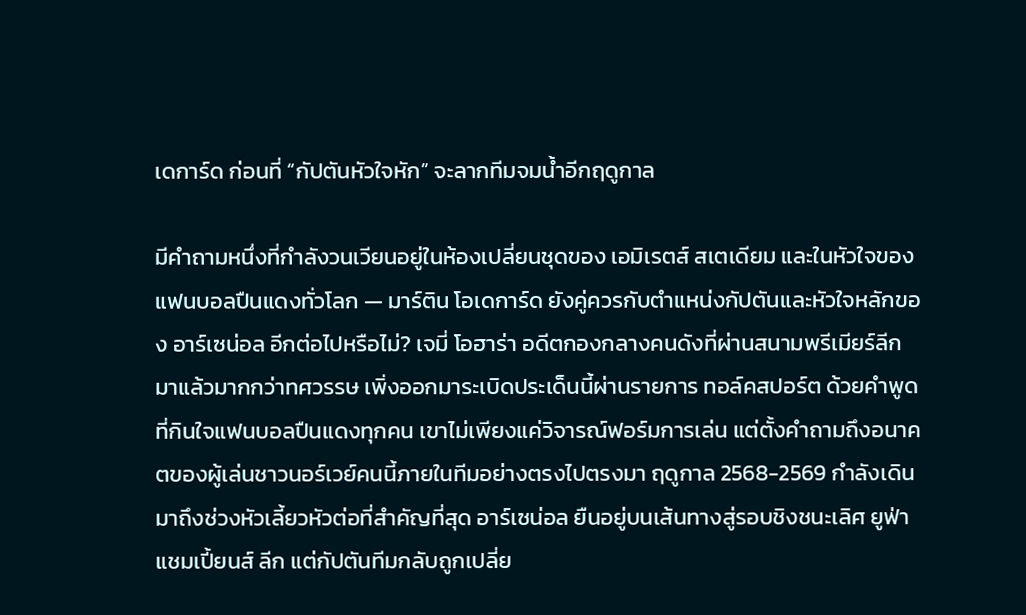เดการ์ด ก่อนที่ “กัปตันหัวใจหัก” จะลากทีมจมน้ำอีกฤดูกาล

มีคำถามหนึ่งที่กำลังวนเวียนอยู่ในห้องเปลี่ยนชุดของ เอมิเรตส์ สเตเดียม และในหัวใจของแฟนบอลปืนแดงทั่วโลก — มาร์ติน โอเดการ์ด ยังคู่ควรกับตำแหน่งกัปตันและหัวใจหลักของ อาร์เซน่อล อีกต่อไปหรือไม่? เจมี่ โอฮาร่า อดีตกองกลางคนดังที่ผ่านสนามพรีเมียร์ลีกมาแล้วมากกว่าทศวรรษ เพิ่งออกมาระเบิดประเด็นนี้ผ่านรายการ ทอล์คสปอร์ต ด้วยคำพูดที่กินใจแฟนบอลปืนแดงทุกคน เขาไม่เพียงแค่วิจารณ์ฟอร์มการเล่น แต่ตั้งคำถามถึงอนาคตของผู้เล่นชาวนอร์เวย์คนนี้ภายในทีมอย่างตรงไปตรงมา ฤดูกาล 2568-2569 กำลังเดินมาถึงช่วงหัวเลี้ยวหัวต่อที่สำคัญที่สุด อาร์เซน่อล ยืนอยู่บนเส้นทางสู่รอบชิงชนะเลิศ ยูฟ่า แชมเปี้ยนส์ ลีก แต่กัปตันทีมกลับถูกเปลี่ย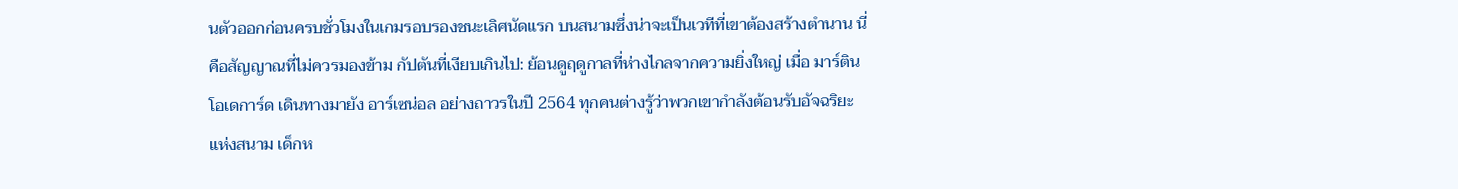นตัวออกก่อนครบชั่วโมงในเกมรอบรองชนะเลิศนัดแรก บนสนามซึ่งน่าจะเป็นเวทีที่เขาต้องสร้างตำนาน นี่คือสัญญาณที่ไม่ควรมองข้าม กัปตันที่เงียบเกินไป: ย้อนดูฤดูกาลที่ห่างไกลจากความยิ่งใหญ่ เมื่อ มาร์ติน โอเดการ์ด เดินทางมายัง อาร์เซน่อล อย่างถาวรในปี 2564 ทุกคนต่างรู้ว่าพวกเขากำลังต้อนรับอัจฉริยะแห่งสนาม เด็กห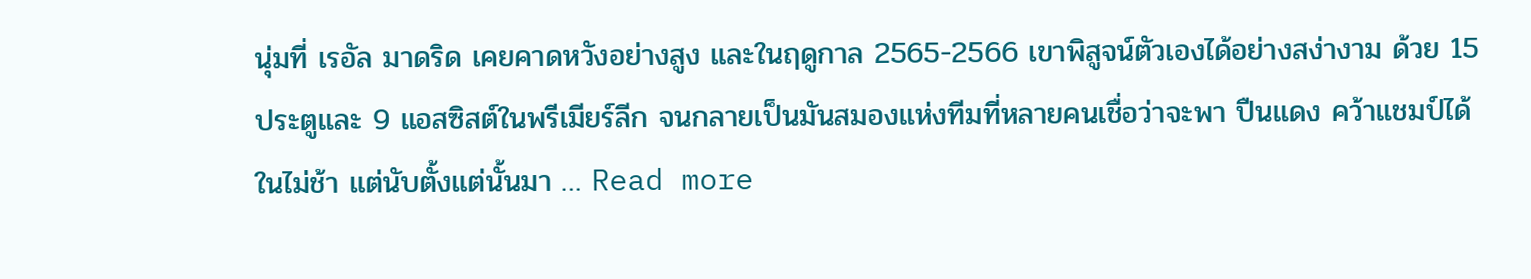นุ่มที่ เรอัล มาดริด เคยคาดหวังอย่างสูง และในฤดูกาล 2565-2566 เขาพิสูจน์ตัวเองได้อย่างสง่างาม ด้วย 15 ประตูและ 9 แอสซิสต์ในพรีเมียร์ลีก จนกลายเป็นมันสมองแห่งทีมที่หลายคนเชื่อว่าจะพา ปืนแดง คว้าแชมป์ได้ในไม่ช้า แต่นับตั้งแต่นั้นมา … Read more